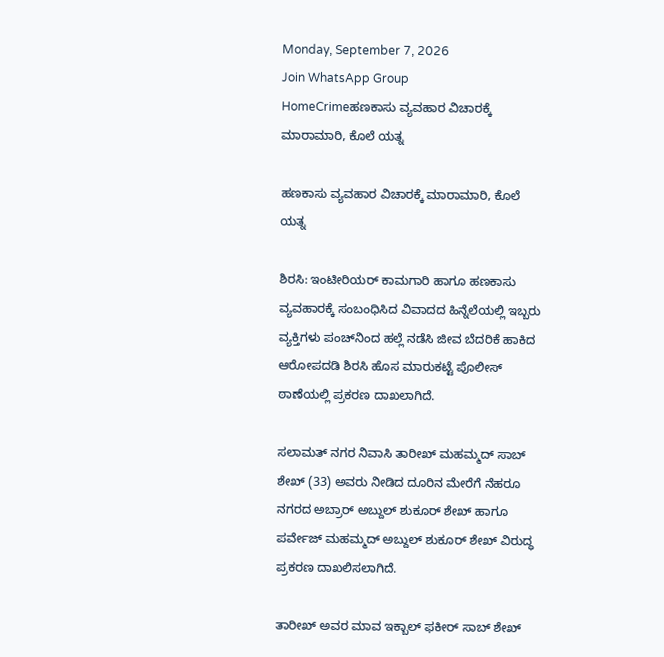Monday, September 7, 2026
Join WhatsApp Group
HomeCrimeಹಣಕಾಸು ವ್ಯವಹಾರ ವಿಚಾರಕ್ಕೆ ಮಾರಾಮಾರಿ, ಕೊಲೆ ಯತ್ನ

ಹಣಕಾಸು ವ್ಯವಹಾರ ವಿಚಾರಕ್ಕೆ ಮಾರಾಮಾರಿ, ಕೊಲೆ ಯತ್ನ

ಶಿರಸಿ: ಇಂಟೀರಿಯರ್ ಕಾಮಗಾರಿ ಹಾಗೂ ಹಣಕಾಸು ವ್ಯವಹಾರಕ್ಕೆ ಸಂಬಂಧಿಸಿದ ವಿವಾದದ ಹಿನ್ನೆಲೆಯಲ್ಲಿ ಇಬ್ಬರು ವ್ಯಕ್ತಿಗಳು ಪಂಚ್‌ನಿಂದ ಹಲ್ಲೆ ನಡೆಸಿ ಜೀವ ಬೆದರಿಕೆ ಹಾಕಿದ ಆರೋಪದಡಿ ಶಿರಸಿ ಹೊಸ ಮಾರುಕಟ್ಟೆ ಪೊಲೀಸ್ ಠಾಣೆಯಲ್ಲಿ ಪ್ರಕರಣ ದಾಖಲಾಗಿದೆ.

ಸಲಾಮತ್ ನಗರ ನಿವಾಸಿ ತಾರೀಖ್ ಮಹಮ್ಮದ್ ಸಾಬ್ ಶೇಖ್ (33) ಅವರು ನೀಡಿದ ದೂರಿನ ಮೇರೆಗೆ ನೆಹರೂ ನಗರದ ಅಬ್ರಾರ್ ಅಬ್ದುಲ್ ಶುಕೂರ್ ಶೇಖ್ ಹಾಗೂ ಪರ್ವೇಜ್ ಮಹಮ್ಮದ್ ಅಬ್ದುಲ್ ಶುಕೂರ್ ಶೇಖ್ ವಿರುದ್ಧ ಪ್ರಕರಣ ದಾಖಲಿಸಲಾಗಿದೆ.

ತಾರೀಖ್ ಅವರ ಮಾವ ಇಕ್ಬಾಲ್ ಫಕೀರ್ ಸಾಬ್ ಶೇಖ್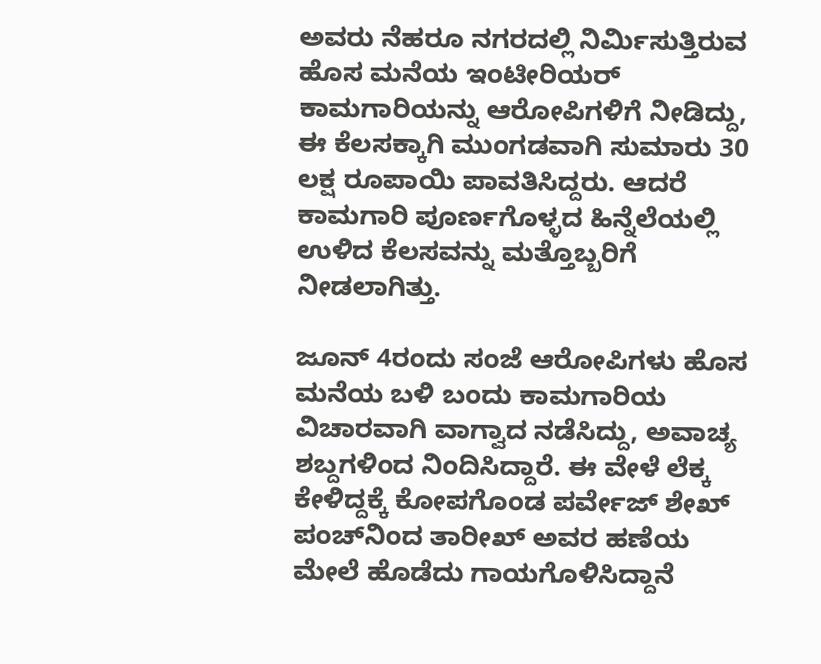ಅವರು ನೆಹರೂ ನಗರದಲ್ಲಿ ನಿರ್ಮಿಸುತ್ತಿರುವ ಹೊಸ ಮನೆಯ ಇಂಟೀರಿಯರ್ ಕಾಮಗಾರಿಯನ್ನು ಆರೋಪಿಗಳಿಗೆ ನೀಡಿದ್ದು, ಈ ಕೆಲಸಕ್ಕಾಗಿ ಮುಂಗಡವಾಗಿ ಸುಮಾರು 30 ಲಕ್ಷ ರೂಪಾಯಿ ಪಾವತಿಸಿದ್ದರು. ಆದರೆ ಕಾಮಗಾರಿ ಪೂರ್ಣಗೊಳ್ಳದ ಹಿನ್ನೆಲೆಯಲ್ಲಿ ಉಳಿದ ಕೆಲಸವನ್ನು ಮತ್ತೊಬ್ಬರಿಗೆ ನೀಡಲಾಗಿತ್ತು.

ಜೂನ್ 4ರಂದು ಸಂಜೆ ಆರೋಪಿಗಳು ಹೊಸ ಮನೆಯ ಬಳಿ ಬಂದು ಕಾಮಗಾರಿಯ ವಿಚಾರವಾಗಿ ವಾಗ್ವಾದ ನಡೆಸಿದ್ದು, ಅವಾಚ್ಯ ಶಬ್ದಗಳಿಂದ ನಿಂದಿಸಿದ್ದಾರೆ. ಈ ವೇಳೆ ಲೆಕ್ಕ ಕೇಳಿದ್ದಕ್ಕೆ ಕೋಪಗೊಂಡ ಪರ್ವೇಜ್ ಶೇಖ್ ಪಂಚ್‌ನಿಂದ ತಾರೀಖ್ ಅವರ ಹಣೆಯ ಮೇಲೆ ಹೊಡೆದು ಗಾಯಗೊಳಿಸಿದ್ದಾನೆ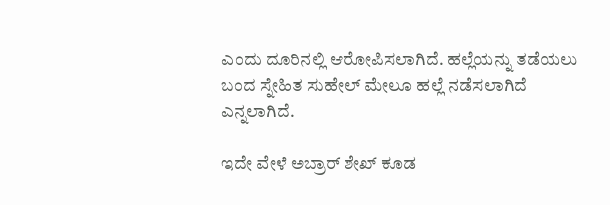ಎಂದು ದೂರಿನಲ್ಲಿ ಆರೋಪಿಸಲಾಗಿದೆ. ಹಲ್ಲೆಯನ್ನು ತಡೆಯಲು ಬಂದ ಸ್ನೇಹಿತ ಸುಹೇಲ್ ಮೇಲೂ ಹಲ್ಲೆ ನಡೆಸಲಾಗಿದೆ ಎನ್ನಲಾಗಿದೆ.

ಇದೇ ವೇಳೆ ಅಬ್ರಾರ್ ಶೇಖ್ ಕೂಡ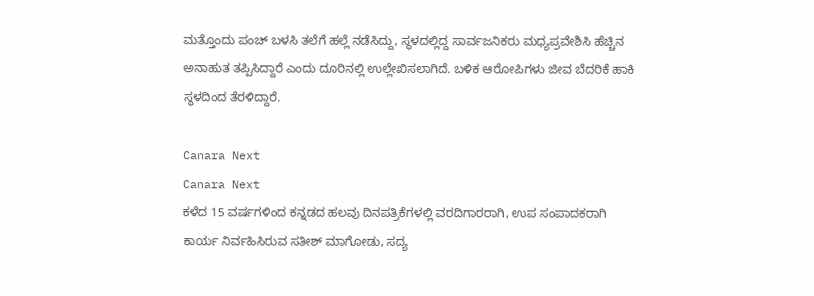ಮತ್ತೊಂದು ಪಂಚ್ ಬಳಸಿ ತಲೆಗೆ ಹಲ್ಲೆ ನಡೆಸಿದ್ದು, ಸ್ಥಳದಲ್ಲಿದ್ದ ಸಾರ್ವಜನಿಕರು ಮಧ್ಯಪ್ರವೇಶಿಸಿ ಹೆಚ್ಚಿನ ಅನಾಹುತ ತಪ್ಪಿಸಿದ್ದಾರೆ ಎಂದು ದೂರಿನಲ್ಲಿ ಉಲ್ಲೇಖಿಸಲಾಗಿದೆ. ಬಳಿಕ ಆರೋಪಿಗಳು ಜೀವ ಬೆದರಿಕೆ ಹಾಕಿ ಸ್ಥಳದಿಂದ ತೆರಳಿದ್ದಾರೆ.

Canara Next
Canara Next
ಕಳೆದ 15 ವರ್ಷಗಳಿಂದ ಕನ್ನಡದ ಹಲವು ದಿನಪತ್ರಿಕೆಗಳಲ್ಲಿ ವರದಿಗಾರರಾಗಿ, ಉಪ ಸಂಪಾದಕರಾಗಿ ಕಾರ್ಯ ನಿರ್ವಹಿಸಿರುವ ಸತೀಶ್‌ ಮಾಗೋಡು, ಸದ್ಯ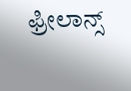ಫ್ರೀಲಾನ್ಸ್‌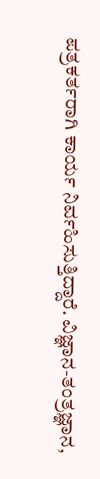ಪತ್ರಕರ್ತರಾಗಿ ಕಾರ್ಯ ನಿರ್ವಹಿಸುತ್ತಿದ್ದಾರೆ. ವಿಜ್ಞಾನ-ತಂತ್ರಜ್ಞಾನ,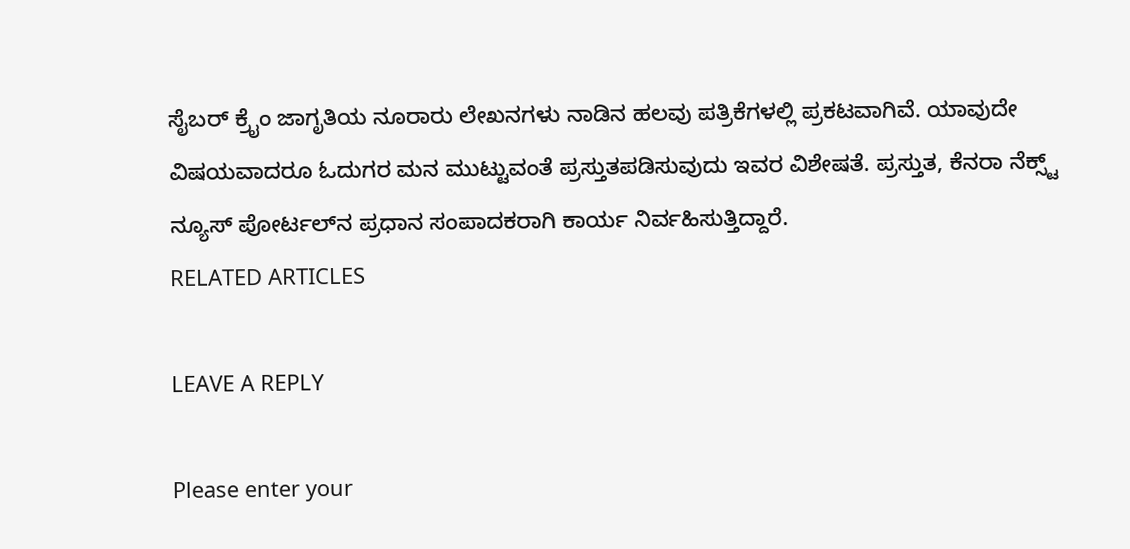ಸೈಬರ್‌ ಕ್ರೈಂ ಜಾಗೃತಿಯ ನೂರಾರು ಲೇಖನಗಳು ನಾಡಿನ ಹಲವು ಪತ್ರಿಕೆಗಳಲ್ಲಿ ಪ್ರಕಟವಾಗಿವೆ. ಯಾವುದೇ ವಿಷಯವಾದರೂ ಓದುಗರ ಮನ ಮುಟ್ಟುವಂತೆ ಪ್ರಸ್ತುತಪಡಿಸುವುದು ಇವರ ವಿಶೇಷತೆ. ಪ್ರಸ್ತುತ, ಕೆನರಾ ನೆಕ್ಸ್ಟ್‌ ನ್ಯೂಸ್‌ ಪೋರ್ಟಲ್‌ನ ಪ್ರಧಾನ ಸಂಪಾದಕರಾಗಿ ಕಾರ್ಯ ನಿರ್ವಹಿಸುತ್ತಿದ್ದಾರೆ.
RELATED ARTICLES

LEAVE A REPLY

Please enter your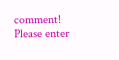comment!
Please enter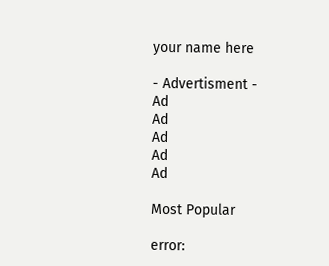your name here

- Advertisment -
Ad
Ad
Ad
Ad
Ad

Most Popular

error: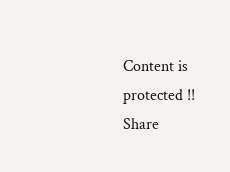Content is protected !!
Share